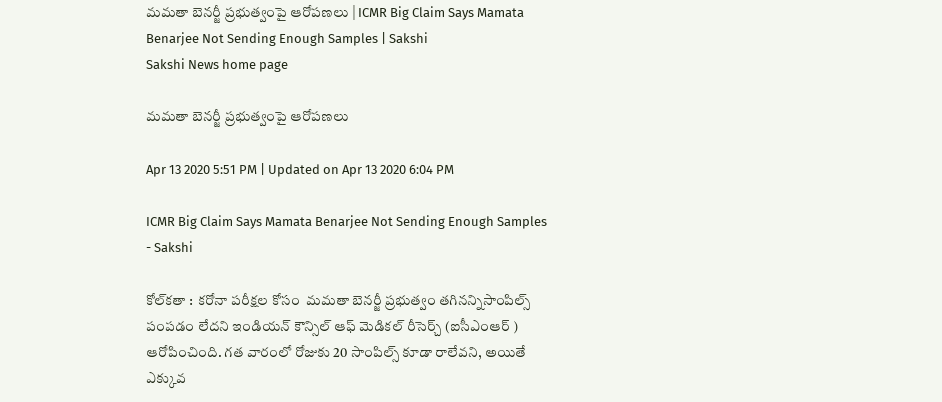మ‌మ‌తా బెన‌ర్జీ ప్ర‌భుత్వంపై ఆరోప‌ణ‌లు | ICMR Big Claim Says Mamata Benarjee Not Sending Enough Samples | Sakshi
Sakshi News home page

మ‌మ‌తా బెన‌ర్జీ ప్ర‌భుత్వంపై ఆరోప‌ణ‌లు

Apr 13 2020 5:51 PM | Updated on Apr 13 2020 6:04 PM

ICMR Big Claim Says Mamata Benarjee Not Sending Enough Samples - Sakshi

కోల్‌క‌తా :  క‌రోనా ప‌రీక్ష‌ల కోసం  మ‌మ‌తా బెన‌ర్జీ ప్ర‌భుత్వం త‌గినన్నిసాంపిల్స్ పంప‌డం లేద‌ని ఇండియ‌న్ కౌన్సిల్ ఆఫ్ మెడిక‌ల్ రీసెర్చ్ (ఐసీఎంఆర్ ) ఆరోపించింది. గ‌త వారంలో రోజుకు 20 సాంపిల్స్ కూడా రాలేవ‌ని, అయితే ఎక్కువ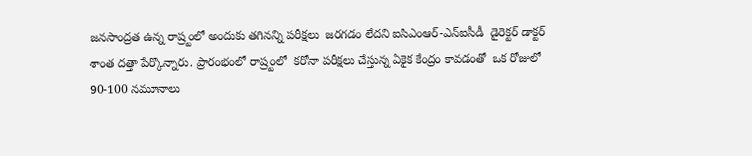జ‌న‌సాంద్ర‌త ఉన్న రాష్ర్టంలో అందుకు త‌గిన‌న్ని ప‌రీక్ష‌లు  జ‌ర‌గ‌డం లేదని ఐసిఎంఆర్-ఎన్ఐసీడీ  డైరెక్టర్ డాక్టర్ శాంత దత్తా పేర్కొన్నారు. ప్రారంభంలో రాష్ర్టంలో  క‌రోనా ప‌రీక్ష‌లు చేస్తున్న ఏకైక కేంద్రం కావ‌డంతో  ఒక రోజులో 90-100 నమూనాలు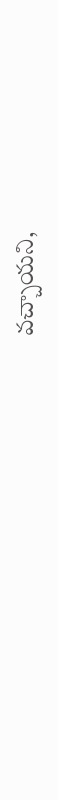వ‌చ్చాయ‌ని,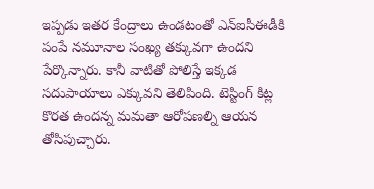ఇప్ప‌డు ఇత‌ర కేంద్రాలు ఉండ‌టంతో ఎన్ఐసీఈడీకి పంపే న‌మూనాల సంఖ్య త‌క్కువ‌గా ఉంద‌ని పేర్కొన్నారు. కానీ వాటితో పోలిస్తే ఇక్క‌డ స‌దుపాయాలు ఎక్కువ‌ని తెలిపింది. టెస్టింగ్ కిట్ల కొర‌త ఉంద‌న్న మ‌మ‌తా ఆరోప‌ణ‌ల్ని ఆయ‌న తోసిపుచ్చారు.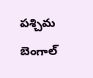ప‌శ్చిమ బెంగాల్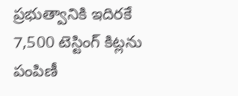ప్ర‌భుత్వానికి ఇదిర‌కే 7,500 టెస్టింగ్ కిట్ల‌ను పంపిణీ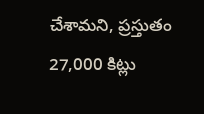చేశామ‌ని, ప్ర‌స్తుతం 27,000 కిట్లు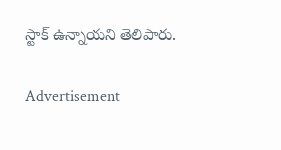స్టాక్ ఉన్నాయ‌ని తెలిపారు.

Advertisement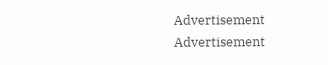Advertisement
Advertisement